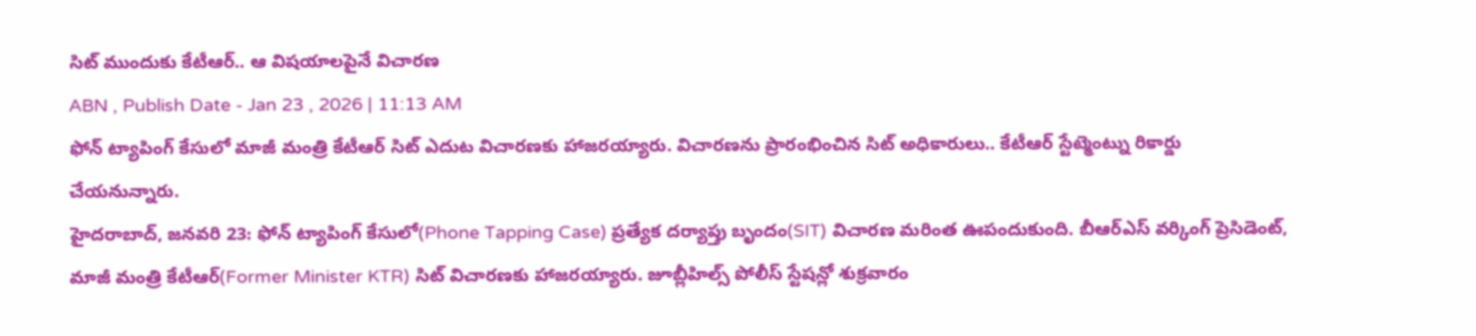సిట్ ముందుకు కేటీఆర్.. ఆ విషయాలపైనే విచారణ
ABN , Publish Date - Jan 23 , 2026 | 11:13 AM
ఫోన్ ట్యాపింగ్ కేసులో మాజీ మంత్రి కేటీఆర్ సిట్ ఎదుట విచారణకు హాజరయ్యారు. విచారణను ప్రారంభించిన సిట్ అధికారులు.. కేటీఆర్ స్టేట్మెంట్ను రికార్డు చేయనున్నారు.
హైదరాబాద్, జనవరి 23: ఫోన్ ట్యాపింగ్ కేసులో(Phone Tapping Case) ప్రత్యేక దర్యాప్తు బృందం(SIT) విచారణ మరింత ఊపందుకుంది. బీఆర్ఎస్ వర్కింగ్ ప్రెసిడెంట్, మాజీ మంత్రి కేటీఆర్(Former Minister KTR) సిట్ విచారణకు హాజరయ్యారు. జూబ్లీహిల్స్ పోలీస్ స్టేషన్లో శుక్రవారం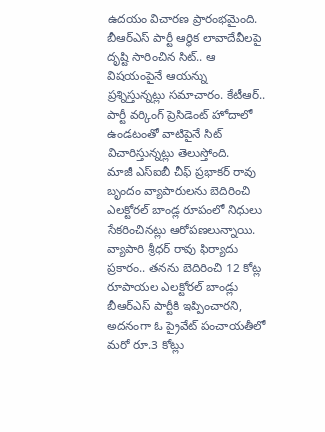ఉదయం విచారణ ప్రారంభమైంది. బీఆర్ఎస్ పార్టీ ఆర్థిక లావాదేవీలపై దృష్టి సారించిన సిట్.. ఆ విషయంపైనే ఆయన్ను ప్రశ్నిస్తున్నట్లు సమాచారం. కేటీఆర్.. పార్టీ వర్కింగ్ ప్రెసిడెంట్ హోదాలో ఉండటంతో వాటిపైనే సిట్ విచారిస్తున్నట్లు తెలుస్తోంది.
మాజీ ఎస్ఐబీ చీఫ్ ప్రభాకర్ రావు బృందం వ్యాపారులను బెదిరించి ఎలక్టోరల్ బాండ్ల రూపంలో నిధులు సేకరించినట్లు ఆరోపణలున్నాయి. వ్యాపారి శ్రీధర్ రావు ఫిర్యాదు ప్రకారం.. తనను బెదిరించి 12 కోట్ల రూపాయల ఎలక్టోరల్ బాండ్లు బీఆర్ఎస్ పార్టీకి ఇప్పించారని, అదనంగా ఓ ప్రైవేట్ పంచాయతీలో మరో రూ.3 కోట్లు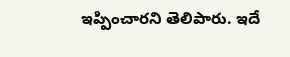ఇప్పించారని తెలిపారు. ఇదే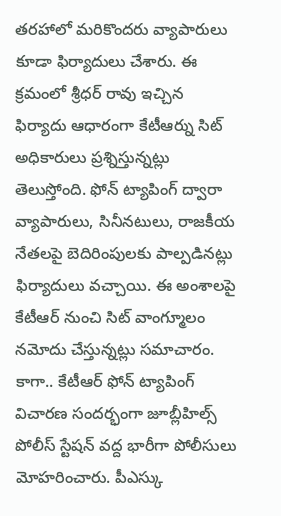తరహాలో మరికొందరు వ్యాపారులు కూడా ఫిర్యాదులు చేశారు. ఈ క్రమంలో శ్రీధర్ రావు ఇచ్చిన ఫిర్యాదు ఆధారంగా కేటీఆర్ను సిట్ అధికారులు ప్రశ్నిస్తున్నట్లు తెలుస్తోంది. ఫోన్ ట్యాపింగ్ ద్వారా వ్యాపారులు, సినీనటులు, రాజకీయ నేతలపై బెదిరింపులకు పాల్పడినట్లు ఫిర్యాదులు వచ్చాయి. ఈ అంశాలపై కేటీఆర్ నుంచి సిట్ వాంగ్మూలం నమోదు చేస్తున్నట్లు సమాచారం.
కాగా.. కేటీఆర్ ఫోన్ ట్యాపింగ్ విచారణ సందర్భంగా జూబ్లీహిల్స్ పోలీస్ స్టేషన్ వద్ద భారీగా పోలీసులు మోహరించారు. పీఎస్కు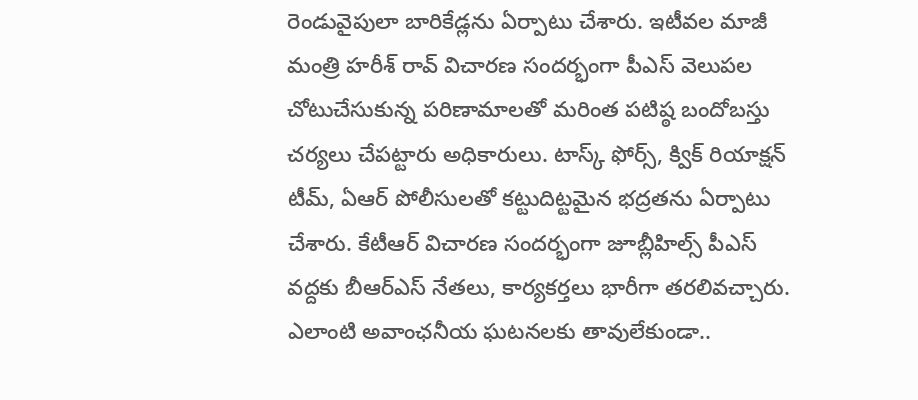రెండువైపులా బారికేడ్లను ఏర్పాటు చేశారు. ఇటీవల మాజీ మంత్రి హరీశ్ రావ్ విచారణ సందర్భంగా పీఎస్ వెలుపల చోటుచేసుకున్న పరిణామాలతో మరింత పటిష్ఠ బందోబస్తు చర్యలు చేపట్టారు అధికారులు. టాస్క్ ఫోర్స్, క్విక్ రియాక్షన్ టీమ్, ఏఆర్ పోలీసులతో కట్టుదిట్టమైన భద్రతను ఏర్పాటు చేశారు. కేటీఆర్ విచారణ సందర్భంగా జూబ్లీహిల్స్ పీఎస్ వద్దకు బీఆర్ఎస్ నేతలు, కార్యకర్తలు భారీగా తరలివచ్చారు. ఎలాంటి అవాంఛనీయ ఘటనలకు తావులేకుండా..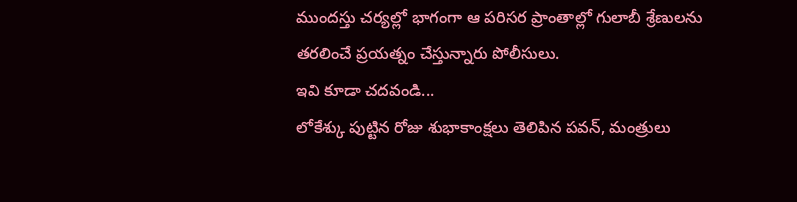ముందస్తు చర్యల్లో భాగంగా ఆ పరిసర ప్రాంతాల్లో గులాబీ శ్రేణులను తరలించే ప్రయత్నం చేస్తున్నారు పోలీసులు.
ఇవి కూడా చదవండి...
లోకేశ్కు పుట్టిన రోజు శుభాకాంక్షలు తెలిపిన పవన్, మంత్రులు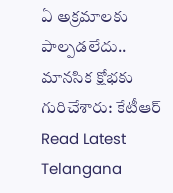ఏ అక్రమాలకు పాల్పడలేదు.. మానసిక క్షోభకు గురిచేశారు: కేటీఆర్
Read Latest Telangana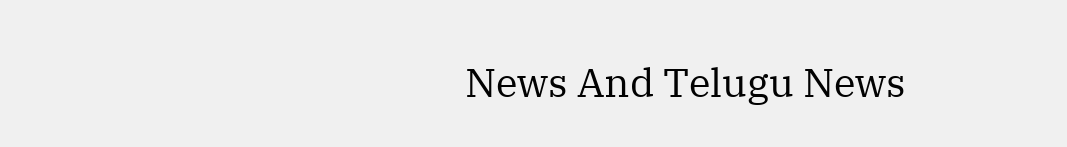News And Telugu News